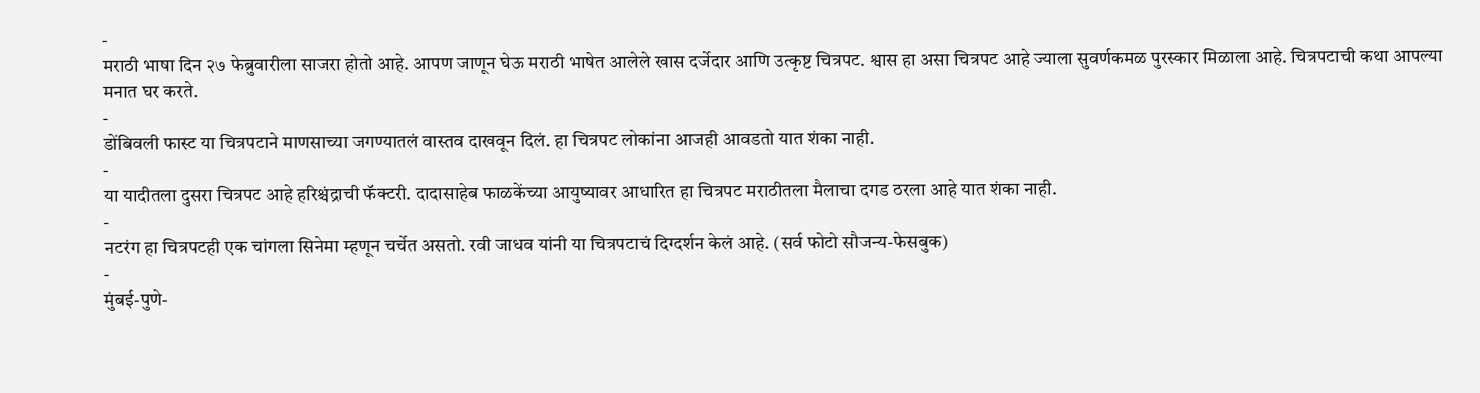-
मराठी भाषा दिन २७ फेब्रुवारीला साजरा होतो आहे. आपण जाणून घेऊ मराठी भाषेत आलेले खास दर्जेदार आणि उत्कृष्ट चित्रपट. श्वास हा असा चित्रपट आहे ज्याला सुवर्णकमळ पुरस्कार मिळाला आहे. चित्रपटाची कथा आपल्या मनात घर करते.
-
डोंबिवली फास्ट या चित्रपटाने माणसाच्या जगण्यातलं वास्तव दाखवून दिलं. हा चित्रपट लोकांना आजही आवडतो यात शंका नाही.
-
या यादीतला दुसरा चित्रपट आहे हरिश्चंद्राची फॅक्टरी. दादासाहेब फाळकेंच्या आयुष्यावर आधारित हा चित्रपट मराठीतला मैलाचा दगड ठरला आहे यात शंका नाही.
-
नटरंग हा चित्रपटही एक चांगला सिनेमा म्हणून चर्चेत असतो. रवी जाधव यांनी या चित्रपटाचं दिग्दर्शन केलं आहे. (सर्व फोटो सौजन्य-फेसबुक)
-
मुंबई-पुणे-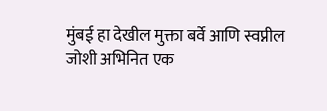मुंबई हा देखील मुक्ता बर्वे आणि स्वप्नील जोशी अभिनित एक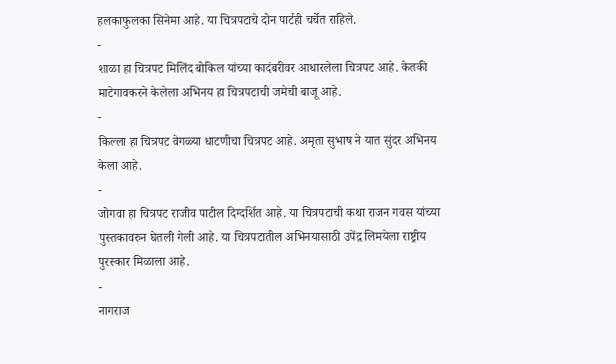हलकाफुलका सिनेमा आहे. या चित्रपटाचे दोन पार्टही चर्चेत राहिले.
-
शाळा हा चित्रपट मिलिंद बोकिल यांच्या कादंबरीवर आधारलेला चित्रपट आहे. केतकी माटेगावकरने केलेला अभिनय हा चित्रपटाची जमेची बाजू आहे.
-
किल्ला हा चित्रपट वेगळ्या धाटणीचा चित्रपट आहे. अमृता सुभाष ने यात सुंदर अभिनय केला आहे.
-
जोगवा हा चित्रपट राजीव पाटील दिग्दर्शित आहे. या चित्रपटाची कथा राजन गवस यांच्या पुस्तकावरुन घेतली गेली आहे. या चित्रपटातील अभिनयासाठी उपेंद्र लिमयेला राष्ट्रीय पुरस्कार मिळाला आहे.
-
नागराज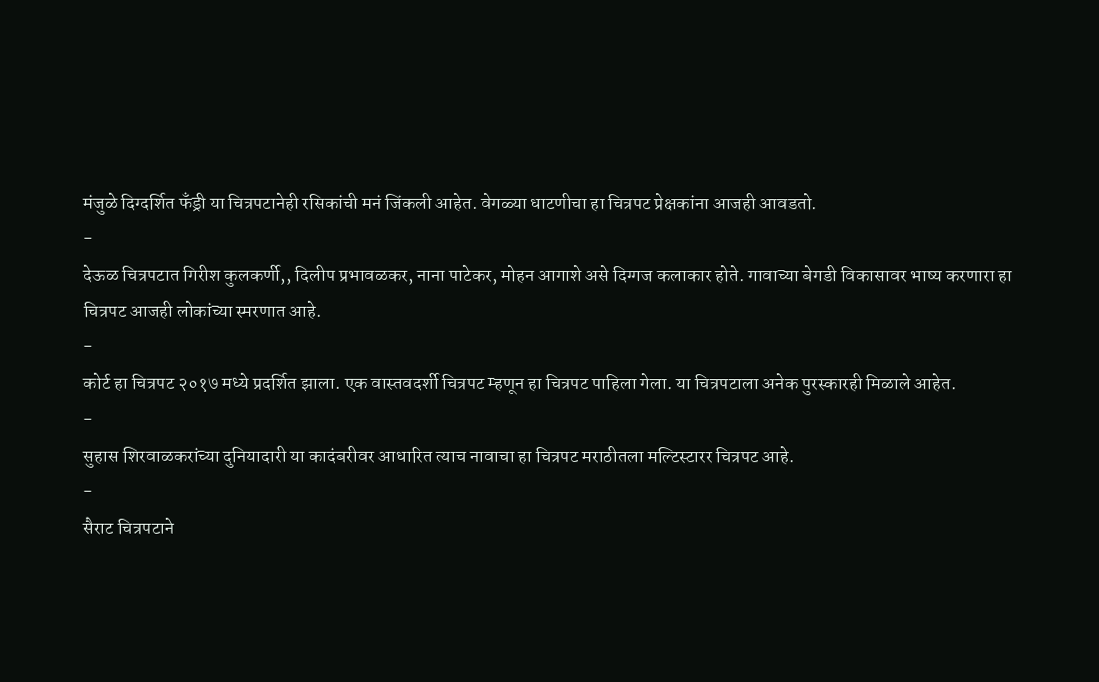मंजुळे दिग्दर्शित फँड्री या चित्रपटानेही रसिकांची मनं जिंकली आहेत. वेगळ्या धाटणीचा हा चित्रपट प्रेक्षकांना आजही आवडतो.
-
देऊळ चित्रपटात गिरीश कुलकर्णी,, दिलीप प्रभावळकर, नाना पाटेकर, मोहन आगाशे असे दिग्गज कलाकार होते. गावाच्या बेगडी विकासावर भाष्य करणारा हा चित्रपट आजही लोकांच्या स्मरणात आहे.
-
कोर्ट हा चित्रपट २०१७ मध्ये प्रदर्शित झाला. एक वास्तवदर्शी चित्रपट म्हणून हा चित्रपट पाहिला गेला. या चित्रपटाला अनेक पुरस्कारही मिळाले आहेत.
-
सुहास शिरवाळकरांच्या दुनियादारी या कादंबरीवर आधारित त्याच नावाचा हा चित्रपट मराठीतला मल्टिस्टारर चित्रपट आहे.
-
सैराट चित्रपटाने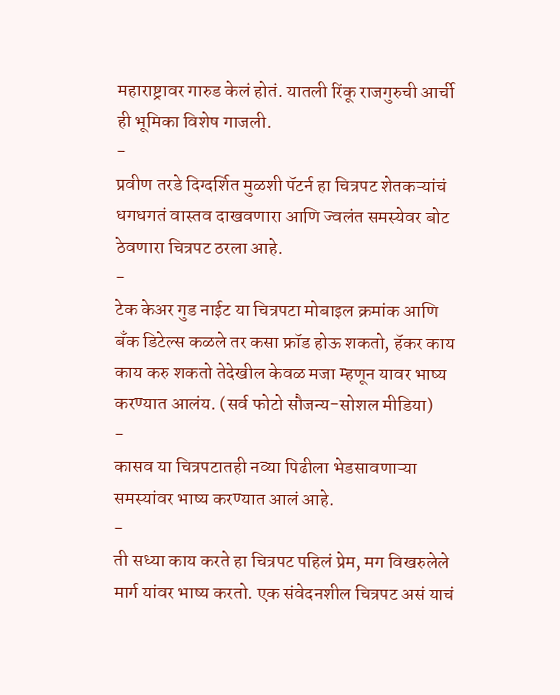महाराष्ट्रावर गारुड केलं होतं. यातली रिंकू राजगुरुची आर्ची ही भूमिका विशेष गाजली.
-
प्रवीण तरडे दिग्दर्शित मुळशी पॅटर्न हा चित्रपट शेतकऱ्यांचं धगधगतं वास्तव दाखवणारा आणि ज्वलंत समस्येवर बोट ठेवणारा चित्रपट ठरला आहे.
-
टेक केअर गुड नाईट या चित्रपटा मोबाइल क्रमांक आणि बँक डिटेल्स कळले तर कसा फ्रॉड होऊ शकतो, हॅकर काय काय करु शकतो तेदेखील केवळ मजा म्हणून यावर भाष्य करण्यात आलंय. (सर्व फोटो सौजन्य-सोशल मीडिया)
-
कासव या चित्रपटातही नव्या पिढीला भेडसावणाऱ्या समस्यांवर भाष्य करण्यात आलं आहे.
-
ती सध्या काय करते हा चित्रपट पहिलं प्रेम, मग विखरुलेले मार्ग यांवर भाष्य करतो. एक संवेदनशील चित्रपट असं याचं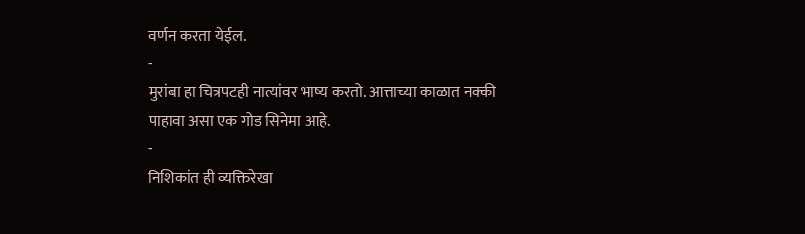वर्णन करता येईल.
-
मुरांबा हा चित्रपटही नात्यांवर भाष्य करतो. आत्ताच्या काळात नक्की पाहावा असा एक गोड सिनेमा आहे.
-
निशिकांत ही व्यक्तिरेखा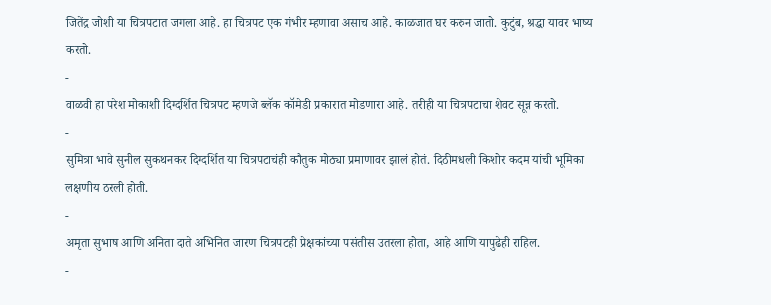जितेंद्र जोशी या चित्रपटात जगला आहे. हा चित्रपट एक गंभीर म्हणावा असाच आहे. काळजात घर करुन जातो. कुटुंब, श्रद्धा यावर भाष्य करतो.
-
वाळवी हा परेश मोकाशी दिग्दर्शित चित्रपट म्हणजे ब्लॅक कॉमेडी प्रकारात मोडणारा आहे. तरीही या चित्रपटाचा शेवट सून्न करतो.
-
सुमित्रा भावे सुनील सुकथनकर दिग्दर्शित या चित्रपटाचंही कौतुक मोठ्या प्रमाणावर झालं होतं. दिठीमधली किशोर कदम यांची भूमिका लक्षणीय ठरली होती.
-
अमृता सुभाष आणि अनिता दाते अभिनित जारण चित्रपटही प्रेक्षकांच्या पसंतीस उतरला होता, आहे आणि यापुढेही राहिल.
-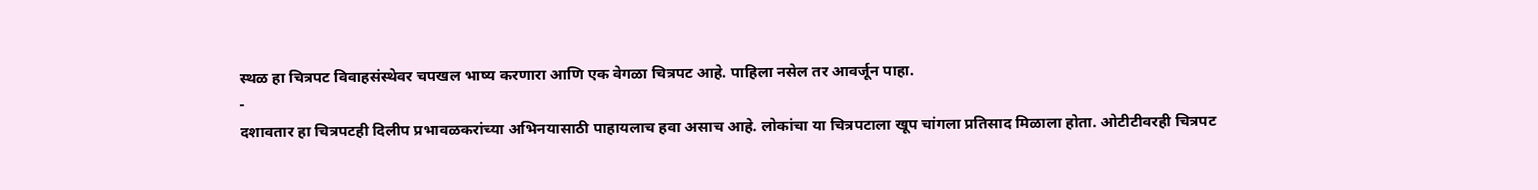स्थळ हा चित्रपट विवाहसंस्थेवर चपखल भाष्य करणारा आणि एक वेगळा चित्रपट आहे. पाहिला नसेल तर आवर्जून पाहा.
-
दशावतार हा चित्रपटही दिलीप प्रभावळकरांच्या अभिनयासाठी पाहायलाच हवा असाच आहे. लोकांचा या चित्रपटाला खूप चांगला प्रतिसाद मिळाला होता. ओटीटीवरही चित्रपट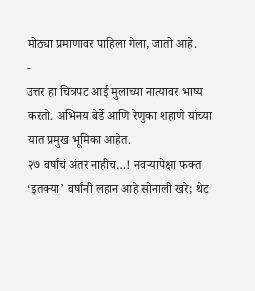मोठ्या प्रमाणावर पाहिला गेला, जातो आहे.
-
उत्तर हा चित्रपट आई मुलाच्या नात्यावर भाष्य करतो. अभिनय बेर्डे आणि रेणुका शहाणे यांच्या यात प्रमुख भूमिका आहेत.
२७ वर्षांचं अंतर नाहीच…! नवऱ्यापेक्षा फक्त ‘इतक्या’ वर्षांनी लहान आहे सोनाली खरे; थेट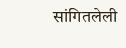सांगितलेली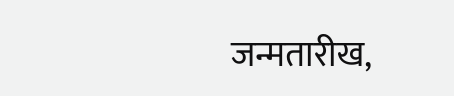जन्मतारीख,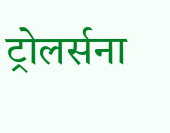ट्रोलर्सना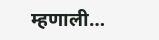म्हणाली…